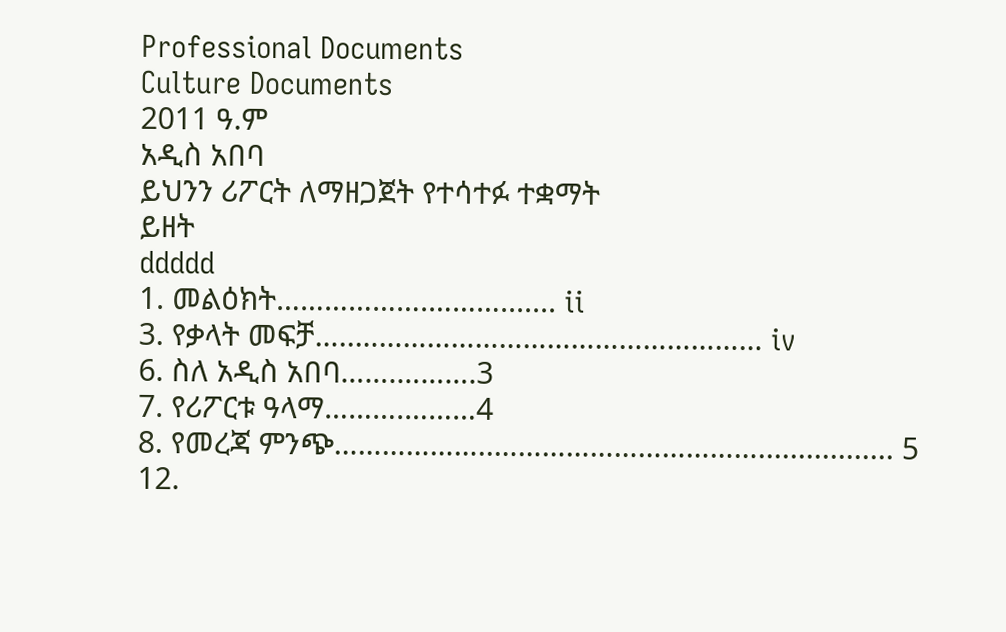Professional Documents
Culture Documents
2011 ዓ.ም
አዲስ አበባ
ይህንን ሪፖርት ለማዘጋጀት የተሳተፉ ተቋማት
ይዘት
ddddd
1. መልዕክት……………….………....... ii
3. የቃላት መፍቻ…..…………………………………………… iv
6. ስለ አዲስ አበባ…….……….3
7. የሪፖርቱ ዓላማ……….………4
8. የመረጃ ምንጭ………………..……………………………................. 5
12.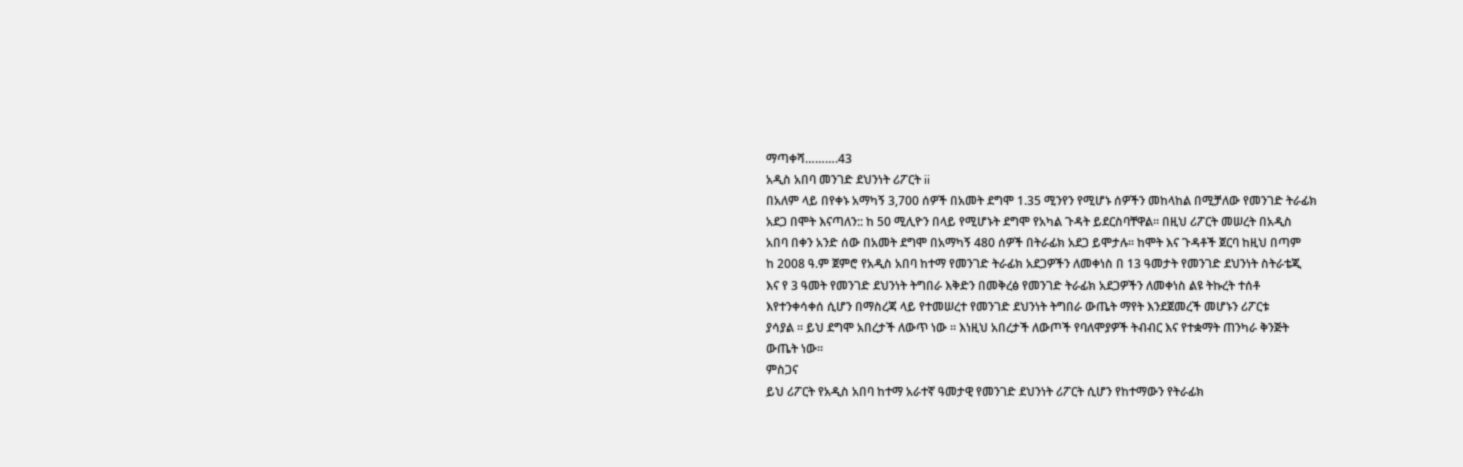ማጣቀሻ……….43
አዲስ አበባ መንገድ ደህንነት ሪፖርት ii
በአለም ላይ በየቀኑ አማካኝ 3,700 ሰዎች በአመት ደግሞ 1.35 ሚንየን የሚሆኑ ሰዎችን መከላከል በሚቻለው የመንገድ ትራፊክ
አደጋ በሞት እናጣለን:: ከ 50 ሚሊዮን በላይ የሚሆኑት ደግሞ የአካል ጉዳት ይደርስባቸዋል፡፡ በዚህ ሪፖርት መሠረት በአዲስ
አበባ በቀን አንድ ሰው በአመት ደግሞ በአማካኝ 480 ሰዎች በትራፊክ አደጋ ይሞታሉ፡፡ ከሞት እና ጉዳቶች ጀርባ ከዚህ በጣም
ከ 2008 ዓ.ም ጀምሮ የአዲስ አበባ ከተማ የመንገድ ትራፊክ አደጋዎችን ለመቀነስ በ 13 ዓመታት የመንገድ ደህንነት ስትራቴጂ
እና የ 3 ዓመት የመንገድ ደህንነት ትግበራ እቅድን በመቅረፅ የመንገድ ትራፊክ አደጋዎችን ለመቀነስ ልዩ ትኩረት ተሰቶ
እየተንቀሳቀሰ ሲሆን በማስረጃ ላይ የተመሠረተ የመንገድ ደህንነት ትግበራ ውጤት ማየት እንደጀመረች መሆኑን ሪፖርቱ
ያሳያል ፡፡ ይህ ደግሞ አበረታች ለውጥ ነው ፡፡ እነዚህ አበረታች ለውጦች የባለሞያዎች ትብብር እና የተቋማት ጠንካራ ቅንጅት
ውጤት ነው።
ምስጋና
ይህ ሪፖርት የአዲስ አበባ ከተማ አራተኛ ዓመታዊ የመንገድ ደህንነት ሪፖርት ሲሆን የከተማውን የትራፊክ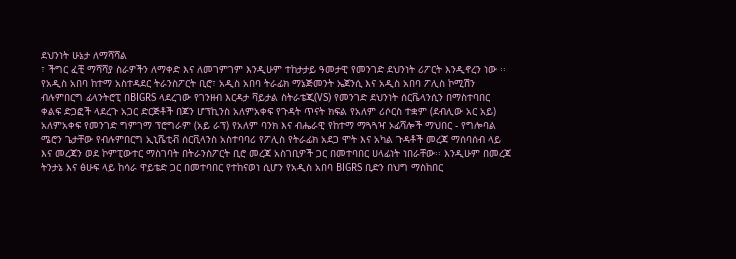ደህንነት ሁኔታ ለማሻሻል
፣ ችግር ፈቺ ማሻሻያ ስራዎችን ለማቀድ እና ለመገምገም እንዲሁም ተከታታይ ዓመታዊ የመንገድ ደህንነት ሪፖርት እንዲኖረን ነው ፡፡
የአዲስ አበባ ከተማ አስተዳደር ትራንስፖርት ቢሮ፣ አዲስ አበባ ትራፊክ ማኔጅመንት ኤጀንሲ እና አዲስ አበባ ፖሊስ ኮሚሽን
ብሉምበርግ ፊላንትሮፒ በBIGRS ላደረገው የገንዘብ እርዳታ ቫይታል ስትራቴጂ(VS) የመንገድ ደህንነት ሰርቬላንሲን በማስተባበር
ቀልፍ ድጋፎች ላደረጉ አጋር ድርጅቶች በጆን ሆፕኪንስ አለምአቀፍ የጉዳት ጥናት ክፍል የአለም ሪሶርስ ተቋም (ደብሊው አር አይ)
አለምአቀፍ የመንገድ ግምገማ ፕሮግራም (አይ ራፕ) የአለም ባንክ እና ብሔራዊ የከተማ ማጓጓዣ ኦፊሻሎች ማህበር - የግሎባል
ሜሮን ጌታቸው የብሉምበርግ ኢኒሼቲቭ ሰርቪላንስ አስተባባሪ የፖሊስ የትራፊክ አደጋ ሞት እና አካል ጉዳቶች መረጃ ማሰባሰብ ላይ
እና መረጃን ወደ ኮምፒውተር ማስገባት በትራንስፖርት ቢሮ መረጃ አስገቢዎች ጋር በመተባበር ሀላፊነት ነበራቸው፡፡ እንዲሁም በመረጃ
ትንታኔ እና ፅሁፍ ላይ ከሳራ ዋይቴድ ጋር በመተባበር የተከናወነ ሲሆን የአዲስ አበባ BIGRS ቢድን በህግ ማስከበር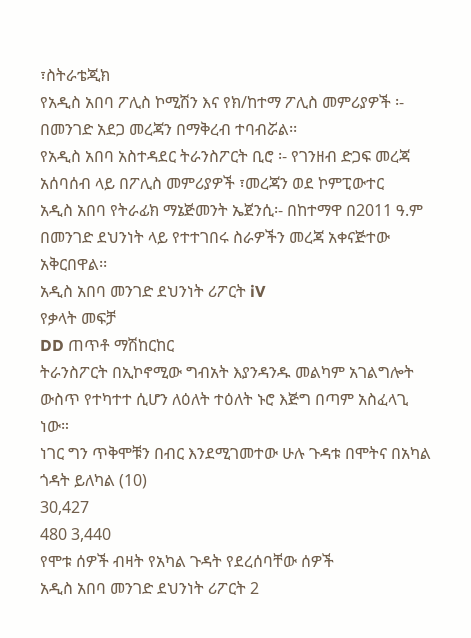፣ስትራቴጂክ
የአዲስ አበባ ፖሊስ ኮሚሽን እና የክ/ከተማ ፖሊስ መምሪያዎች ፡- በመንገድ አደጋ መረጃን በማቅረብ ተባብሯል፡፡
የአዲስ አበባ አስተዳደር ትራንስፖርት ቢሮ ፡- የገንዘብ ድጋፍ መረጃ አሰባሰብ ላይ በፖሊስ መምሪያዎች ፣መረጃን ወደ ኮምፒውተር
አዲስ አበባ የትራፊክ ማኔጅመንት ኤጀንሲ፡- በከተማዋ በ2011 ዓ.ም በመንገድ ደህንነት ላይ የተተገበሩ ስራዎችን መረጃ አቀናጅተው
አቅርበዋል፡፡
አዲስ አበባ መንገድ ደህንነት ሪፖርት iV
የቃላት መፍቻ
DD ጠጥቶ ማሽከርከር
ትራንስፖርት በኢኮኖሚው ግብአት እያንዳንዱ መልካም አገልግሎት ውስጥ የተካተተ ሲሆን ለዕለት ተዕለት ኑሮ እጅግ በጣም አስፈላጊ ነው።
ነገር ግን ጥቅሞቹን በብር እንደሚገመተው ሁሉ ጉዳቱ በሞትና በአካል ጎዳት ይለካል (10)
30,427
480 3,440
የሞቱ ሰዎች ብዛት የአካል ጉዳት የደረሰባቸው ሰዎች
አዲስ አበባ መንገድ ደህንነት ሪፖርት 2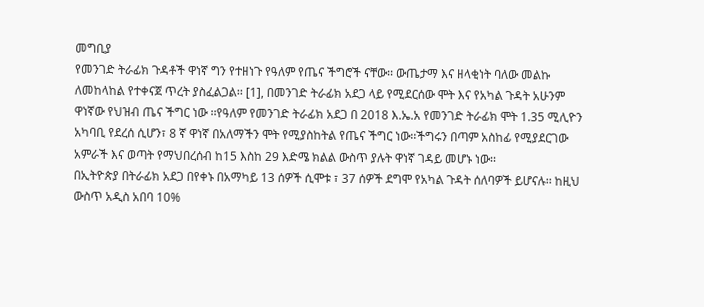መግቢያ
የመንገድ ትራፊክ ጉዳቶች ዋነኛ ግን የተዘነጉ የዓለም የጤና ችግሮች ናቸው፡፡ ውጤታማ እና ዘላቂነት ባለው መልኩ
ለመከላከል የተቀናጀ ጥረት ያስፈልጋል፡፡ [1], በመንገድ ትራፊክ አደጋ ላይ የሚደርሰው ሞት እና የአካል ጉዳት አሁንም
ዋነኛው የህዝብ ጤና ችግር ነው ፡፡የዓለም የመንገድ ትራፊክ አደጋ በ 2018 እ.ኤ.አ የመንገድ ትራፊክ ሞት 1.35 ሚሊዮን
አካባቢ የደረሰ ሲሆን፣ 8 ኛ ዋነኛ በአለማችን ሞት የሚያስከትል የጤና ችግር ነው፡፡ችግሩን በጣም አስከፊ የሚያደርገው
አምራች እና ወጣት የማህበረሰብ ከ15 እስከ 29 እድሜ ክልል ውስጥ ያሉት ዋነኛ ገዳይ መሆኑ ነው፡፡
በኢትዮጵያ በትራፊክ አደጋ በየቀኑ በአማካይ 13 ሰዎች ሲሞቱ ፣ 37 ሰዎች ደግሞ የአካል ጉዳት ሰለባዎች ይሆናሉ፡፡ ከዚህ
ውስጥ አዲስ አበባ 10%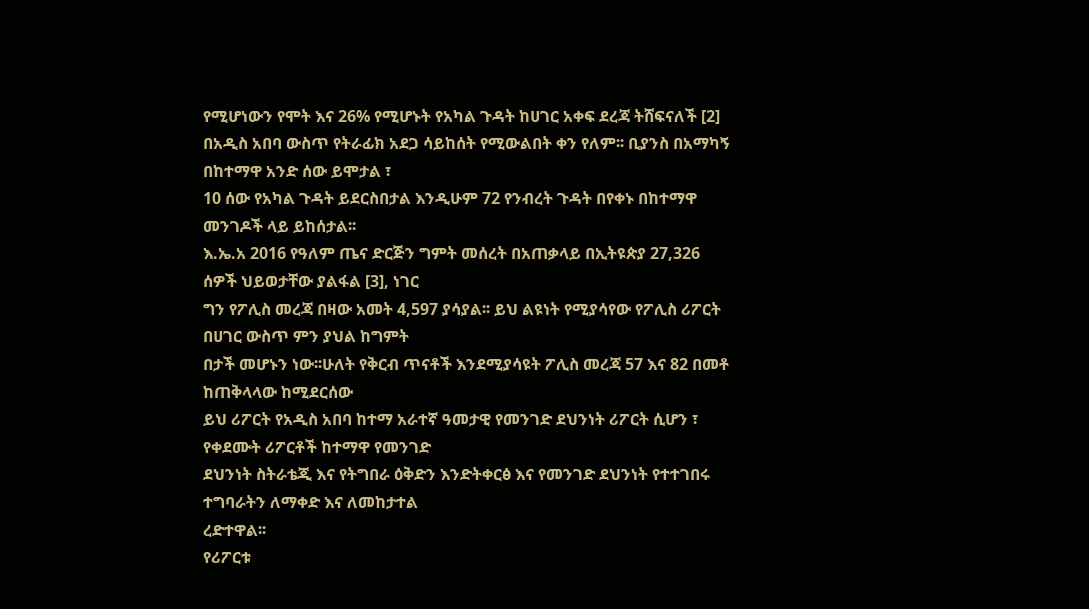የሚሆነውን የሞት እና 26% የሚሆኑት የአካል ጉዳት ከሀገር አቀፍ ደረጃ ትሸፍናለች [2]
በአዲስ አበባ ውስጥ የትራፊክ አደጋ ሳይከሰት የሚውልበት ቀን የለም፡፡ ቢያንስ በአማካኝ በከተማዋ አንድ ሰው ይሞታል ፣
10 ሰው የአካል ጉዳት ይደርስበታል እንዲሁም 72 የንብረት ጉዳት በየቀኑ በከተማዋ መንገዶች ላይ ይከሰታል፡፡
እ.ኤ.አ 2016 የዓለም ጤና ድርጅን ግምት መሰረት በአጠቃላይ በኢትዩጵያ 27,326 ሰዎች ህይወታቸው ያልፋል [3], ነገር
ግን የፖሊስ መረጃ በዛው አመት 4,597 ያሳያል፡፡ ይህ ልዩነት የሚያሳየው የፖሊስ ሪፖርት በሀገር ውስጥ ምን ያህል ከግምት
በታች መሆኑን ነው፡፡ሁለት የቅርብ ጥናቶች እንደሚያሳዩት ፖሊስ መረጃ 57 እና 82 በመቶ ከጠቅላላው ከሚደርሰው
ይህ ሪፖርት የአዲስ አበባ ከተማ አራተኛ ዓመታዊ የመንገድ ደህንነት ሪፖርት ሲሆን ፣ የቀደሙት ሪፖርቶች ከተማዋ የመንገድ
ደህንነት ስትራቴጂ እና የትግበራ ዕቅድን እንድትቀርፅ እና የመንገድ ደህንነት የተተገበሩ ተግባራትን ለማቀድ እና ለመከታተል
ረድተዋል፡፡
የሪፖርቱ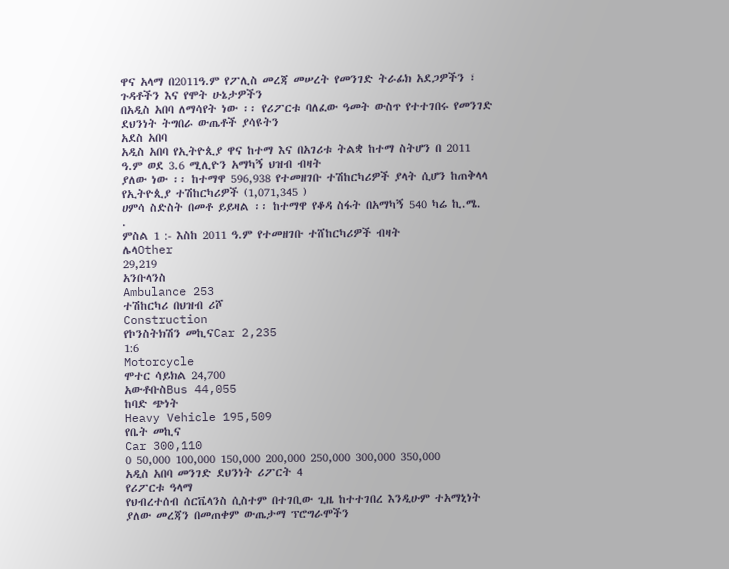ዋና አላማ በ2011ዓ.ም የፖሊስ መረጃ መሠረት የመንገድ ትራፊክ አደጋዎችን ፣ ጉዳቶችን እና የሞት ሁኔታዎችን
በአዲስ አበባ ለማሳየት ነው ፡፡ የሪፖርቱ ባለፈው ዓመት ውስጥ የተተገበሩ የመንገድ ደህንነት ትግበራ ውጤቶች ያሳዩትን
አደስ አበባ
አዲስ አበባ የኢትዮጲያ ዋና ከተማ እና በአገሪቱ ትልቋ ከተማ ስትሆን በ 2011 ዓ.ም ወደ 3.6 ሚሊዮን አማካኝ ህዝብ ብዛት
ያለው ነው ፡፡ ከተማዋ 596,938 የተመዘገቡ ተሽከርካሪዎች ያላት ሲሆን ከጠቅላላ የኢትዮጲያ ተሽከርካሪዎች (1,071,345 )
ሀምሳ ስድስት በመቶ ይይዛል ፡፡ ከተማዋ የቆዳ ስፋት በአማካኝ 540 ካሬ ኪ.ሜ.
.
ምስል 1 :- እስከ 2011 ዓ.ም የተመዘገቡ ተሸከርካሪዎች ብዛት
ሌላOther
29,219
አንቡላንስ
Ambulance 253
ተሽከርካሪ በህዝብ ሪሾ
Construction
የኮንስትክሽን መኪናCar 2,235
1:6
Motorcycle
ሞተር ሳይክል 24,700
አውቶቡስBus 44,055
ከባድ ጭነት
Heavy Vehicle 195,509
የቤት መኪና
Car 300,110
0 50,000 100,000 150,000 200,000 250,000 300,000 350,000
አዲስ አበባ መንገድ ደህንነት ሪፖርት 4
የሪፖርቱ ዓላማ
የህብረተሰብ ሰርቬላንስ ሲስተም በተገቢው ጊዜ ከተተገበረ እንዲሁም ተአማኒነት ያለው መረጃን በመጠቀም ውጤታማ ፕሮግራሞችን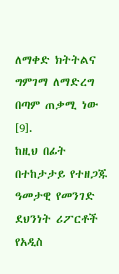ለማቀድ ክትትልና ግምገማ ለማድረግ በጣም ጠቃሚ ነው [9].
ከዚህ በፊት በተከታታይ የተዘጋጁ ዓመታዊ የመንገድ ደህንነት ሪፖርቶች የአዲስ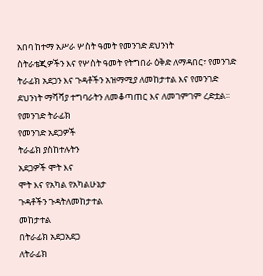አበባ ከተማ አሥራ ሦስት ዓመት የመንገድ ደህንነት
ስትራቴጂዎችን እና የሦስት ዓመት የትግበራ ዕቅድ ለማዳበር፣ የመንገድ ትራፊክ አደጋን እና ጉዳቶችን አዝማሚያ ለመከታተል እና የመንገድ
ደህንነት ማሻሻያ ተግባራትን ለመቆጣጠር እና ለመገምገም ረድቷል፡፡
የመንገድ ትራፊክ
የመንገድ አደጋዎች
ትራፊክ ያስከተሉትን
አደጋዎች ሞት እና
ሞት እና የአካል የአካልሁኔታ
ጉዳቶችን ጉዳትለመከታተል
መከታተል
በትራፊክ አደጋአደጋ
ለትራፊክ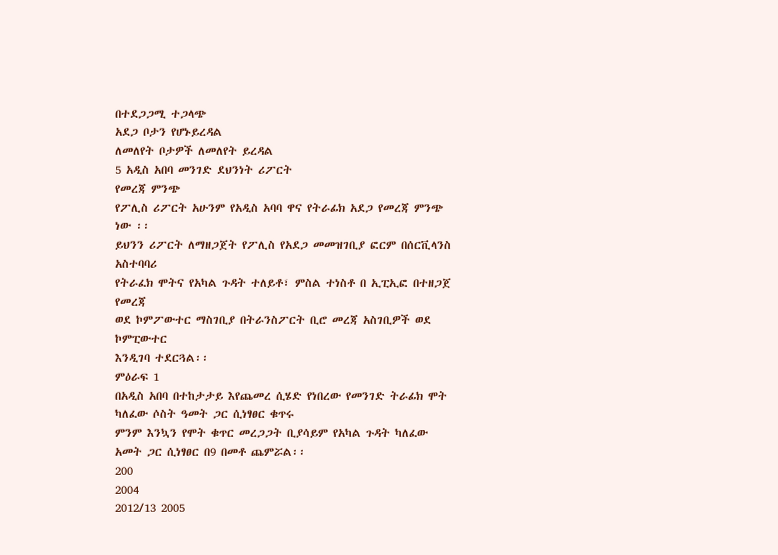በተደጋጋሚ ተጋላጭ
አደጋ ቦታን የሆኑይረዳል
ለመለየት ቦታዎች ለመለየት ይረዳል
5 አዲስ አበባ መንገድ ደህንነት ሪፖርት
የመረጃ ምንጭ
የፖሊስ ሪፖርት አሁንም የአዲስ አባባ ዋና የትራፊክ አደጋ የመረጃ ምንጭ ነው ፡፡
ይህንን ሪፖርት ለማዘጋጀት የፖሊስ የአደጋ መመዝገቢያ ፎርም በሰርቪላንስ አስተባባሪ
የትራፈክ ሞትና የአካል ጉዳት ተለይቶ፣ ምስል ተነስቶ በ ኢፒኢፎ በተዘጋጀ የመረጃ
ወደ ኮምፖውተር ማስገቢያ በትራንስፖርት ቢሮ መረጃ አስገቢዎች ወደ ኮምፒውተር
እንዲገባ ተደርጓል፡፡
ምዕራፍ 1
በአዲስ አበባ በተከታታይ እየጨመረ ሲሄድ የነበረው የመንገድ ትራፊክ ሞት ካለፈው ሶስት ዓመት ጋር ሲነፃፀር ቁጥሩ
ምንም እንኳን የሞት ቁጥር መረጋጋት ቢያሳይም የአካል ጉዳት ካለፈው አመት ጋር ሲነፃፀር በ9 በመቶ ጨምሯል፡፡
200
2004
2012/13 2005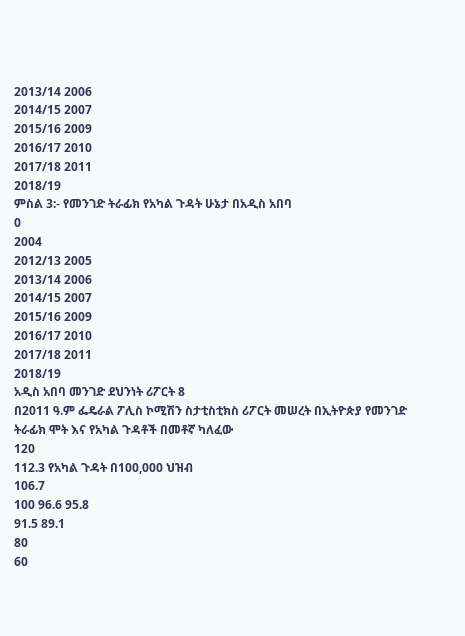2013/14 2006
2014/15 2007
2015/16 2009
2016/17 2010
2017/18 2011
2018/19
ምስል 3:- የመንገድ ትራፊክ የአካል ጉዳት ሁኔታ በአዲስ አበባ
0
2004
2012/13 2005
2013/14 2006
2014/15 2007
2015/16 2009
2016/17 2010
2017/18 2011
2018/19
አዲስ አበባ መንገድ ደህንነት ሪፖርት 8
በ2011 ዓ.ም ፌዴራል ፖሊስ ኮሚሽን ስታቲስቲክስ ሪፖርት መሠረት በኢትዮጵያ የመንገድ ትራፊክ ሞት እና የአካል ጉዳቶች በመቶኛ ካለፈው
120
112.3 የአካል ጉዳት በ100,000 ህዝብ
106.7
100 96.6 95.8
91.5 89.1
80
60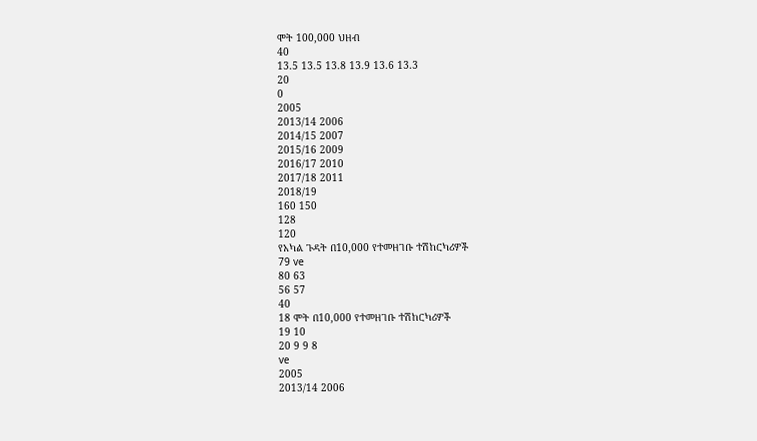ሞት 100,000 ህዘብ
40
13.5 13.5 13.8 13.9 13.6 13.3
20
0
2005
2013/14 2006
2014/15 2007
2015/16 2009
2016/17 2010
2017/18 2011
2018/19
160 150
128
120
የአካል ጉዳት በ10,000 የተመዘገቡ ተሽከርካሪዎች
79 ve
80 63
56 57
40
18 ሞት በ10,000 የተመዘገቡ ተሽከርካሪዎች
19 10
20 9 9 8
ve
2005
2013/14 2006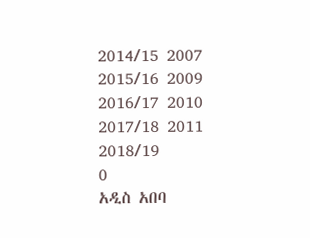2014/15 2007
2015/16 2009
2016/17 2010
2017/18 2011
2018/19
0
አዲስ አበባ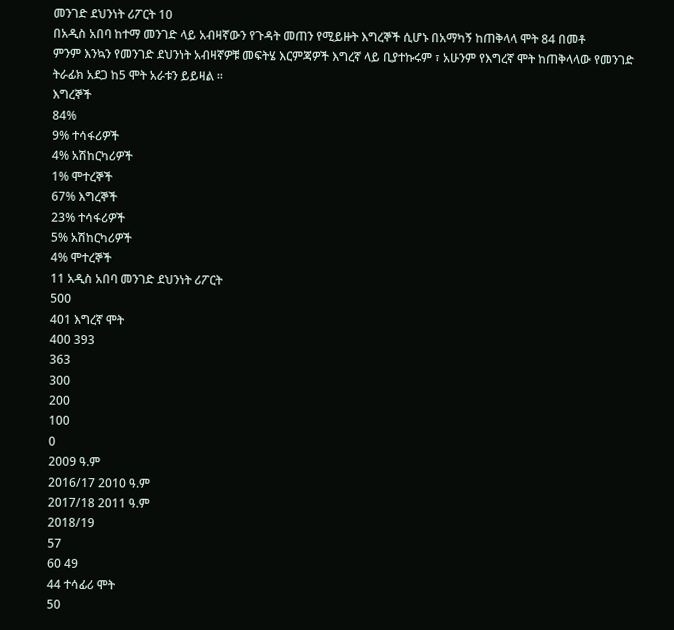መንገድ ደህንነት ሪፖርት 10
በአዲስ አበባ ከተማ መንገድ ላይ አብዛኛውን የጉዳት መጠን የሚይዙት እግረኞች ሲሆኑ በአማካኝ ከጠቅላላ ሞት 84 በመቶ
ምንም እንኳን የመንገድ ደህንነት አብዛኛዎቹ መፍትሄ እርምጃዎች እግረኛ ላይ ቢያተኩሩም ፣ አሁንም የእግረኛ ሞት ከጠቅላላው የመንገድ
ትራፊክ አደጋ ከ5 ሞት አራቱን ይይዛል ፡፡
እግረኞች
84%
9% ተሳፋሪዎች
4% አሽከርካሪዎች
1% ሞተረኞች
67% እግረኞች
23% ተሳፋሪዎች
5% አሽከርካሪዎች
4% ሞተረኞች
11 አዲስ አበባ መንገድ ደህንነት ሪፖርት
500
401 እግረኛ ሞት
400 393
363
300
200
100
0
2009 ዓ.ም
2016/17 2010 ዓ.ም
2017/18 2011 ዓ.ም
2018/19
57
60 49
44 ተሳፊሪ ሞት
50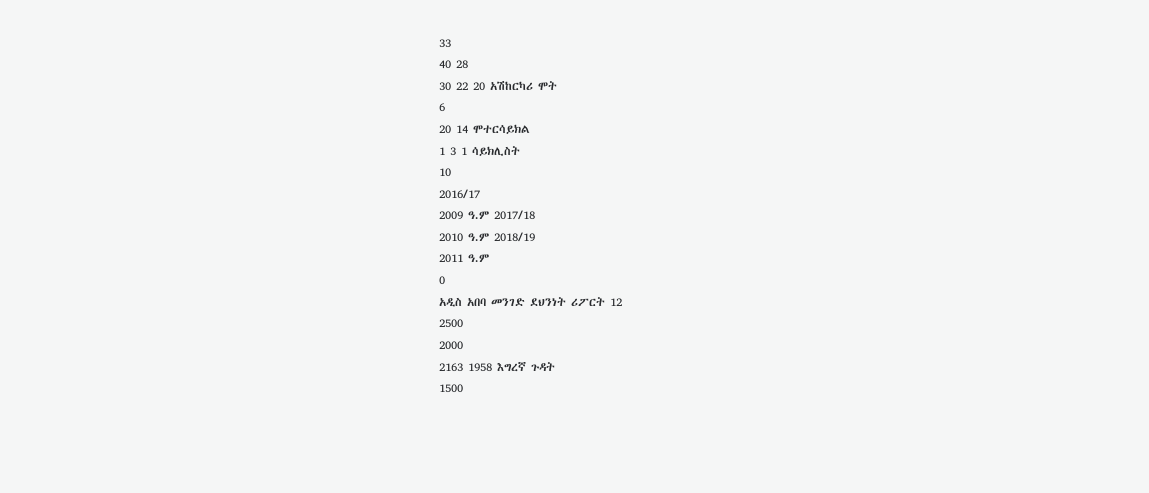33
40 28
30 22 20 አሽከርካሪ ሞት
6
20 14 ሞተርሳይክል
1 3 1 ሳይክሊስት
10
2016/17
2009 ዓ.ም 2017/18
2010 ዓ.ም 2018/19
2011 ዓ.ም
0
አዲስ አበባ መንገድ ደህንነት ሪፖርት 12
2500
2000
2163 1958 እግረኛ ጉዳት
1500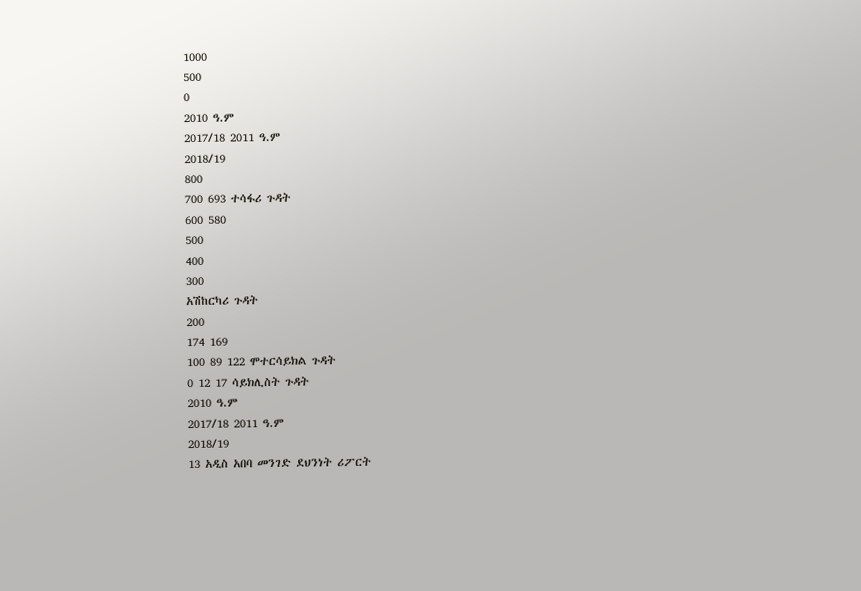1000
500
0
2010 ዓ.ም
2017/18 2011 ዓ.ም
2018/19
800
700 693 ተሳፋሪ ጉዳት
600 580
500
400
300
አሽከርካሪ ጉዳት
200
174 169
100 89 122 ሞተርሳይክል ጉዳት
0 12 17 ሳይክሊስት ጉዳት
2010 ዓ.ም
2017/18 2011 ዓ.ም
2018/19
13 አዲስ አበባ መንገድ ደህንነት ሪፖርት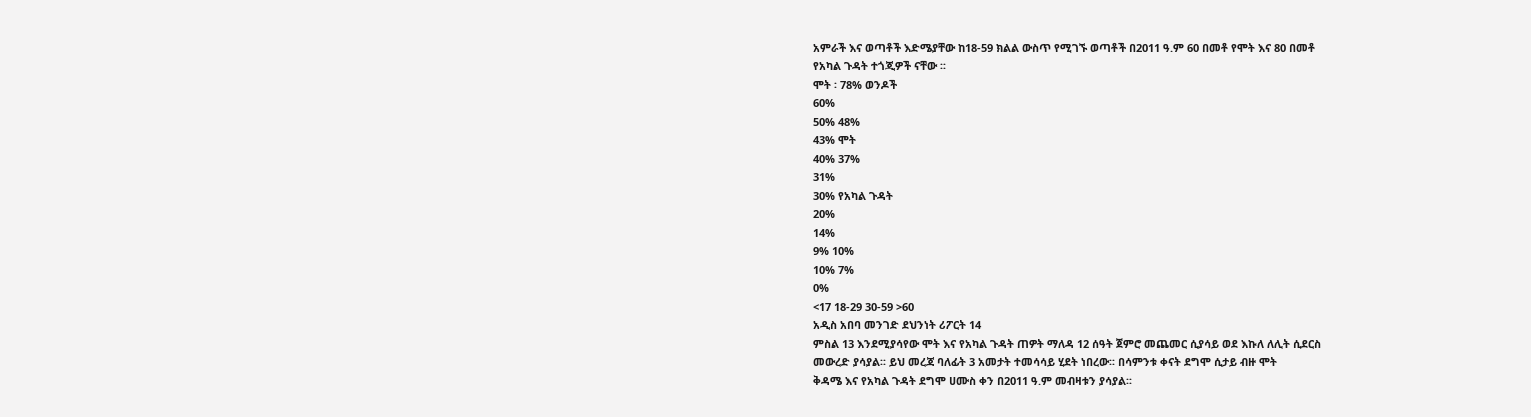አምራች እና ወጣቶች እድሜያቸው ከ18-59 ክልል ውስጥ የሚገኙ ወጣቶች በ2011 ዓ.ም 60 በመቶ የሞት እና 80 በመቶ
የአካል ጉዳት ተጎጂዎች ናቸው ፡፡
ሞት ፡ 78% ወንዶች
60%
50% 48%
43% ሞት
40% 37%
31%
30% የአካል ጉዳት
20%
14%
9% 10%
10% 7%
0%
<17 18-29 30-59 >60
አዲስ አበባ መንገድ ደህንነት ሪፖርት 14
ምስል 13 እንደሚያሳየው ሞት እና የአካል ጉዳት ጠዎት ማለዳ 12 ሰዓት ጀምሮ መጨመር ሲያሳይ ወደ እኩለ ለሊት ሲደርስ
መውረድ ያሳያል፡፡ ይህ መረጃ ባለፊት 3 አመታት ተመሳሳይ ሂደት ነበረው፡፡ በሳምንቱ ቀናት ደግሞ ሲታይ ብዙ ሞት
ቅዳሜ እና የአካል ጉዳት ደግሞ ሀሙስ ቀን በ2011 ዓ.ም መብዛቱን ያሳያል፡፡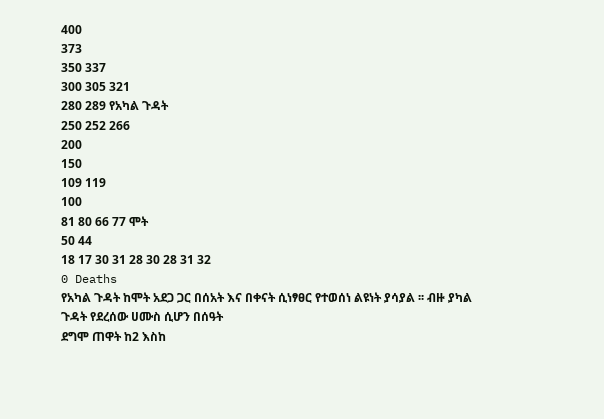400
373
350 337
300 305 321
280 289 የአካል ጉዳት
250 252 266
200
150
109 119
100
81 80 66 77 ሞት
50 44
18 17 30 31 28 30 28 31 32
0 Deaths
የአካል ጉዳት ከሞት አደጋ ጋር በሰአት እና በቀናት ሲነፃፀር የተወሰነ ልዩነት ያሳያል ፡፡ ብዙ ያካል ጉዳት የደረሰው ሀሙስ ሲሆን በሰዓት
ደግሞ ጠዋት ከ2 እስከ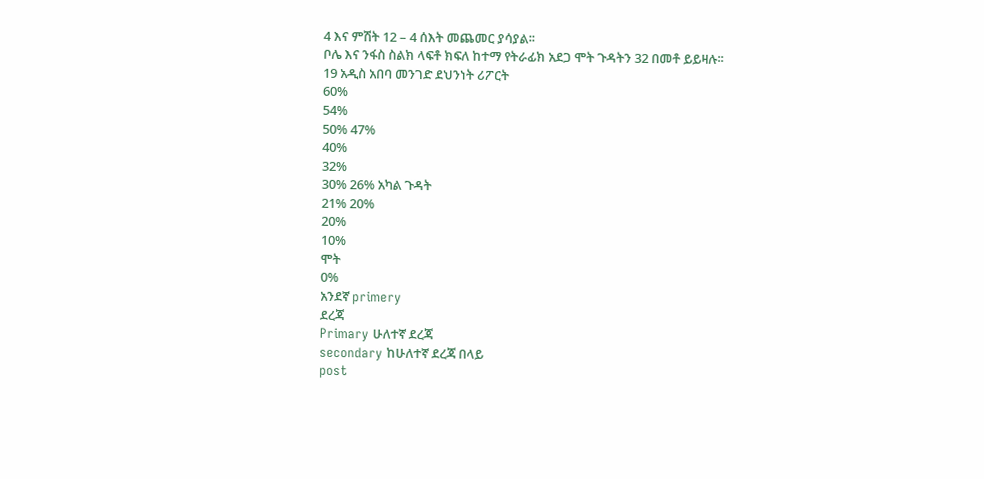4 እና ምሽት 12 – 4 ሰእት መጨመር ያሳያል፡፡
ቦሌ እና ንፋስ ስልክ ላፍቶ ክፍለ ከተማ የትራፊክ አደጋ ሞት ጉዳትን 32 በመቶ ይይዛሉ፡፡
19 አዲስ አበባ መንገድ ደህንነት ሪፖርት
60%
54%
50% 47%
40%
32%
30% 26% አካል ጉዳት
21% 20%
20%
10%
ሞት
0%
አንደኛ primery
ደረጃ
Primary ሁለተኛ ደረጃ
secondary ከሁለተኛ ደረጃ በላይ
post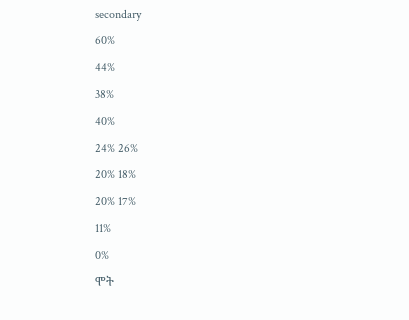secondary
60%
44%
38%
40%
24% 26%
20% 18%
20% 17%
11%
0%
ሞት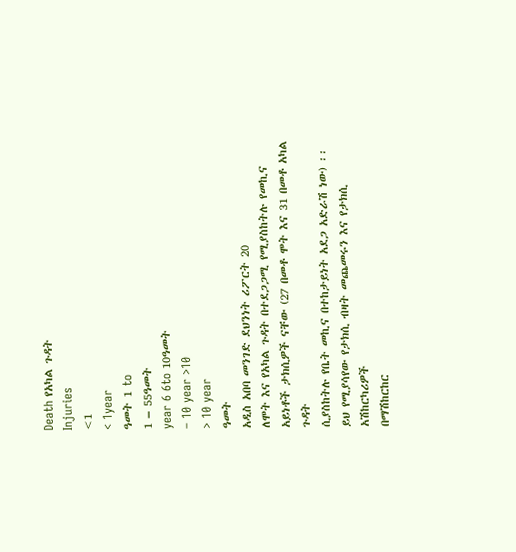Death የአካል ጉዳት
Injuries
<1
< 1year
ዓመት 1 to
1 – 55ዓመት
year 6 6to 10ዓመት
– 10 year >10
> 10 year
ዓመት
አዲስ አበባ መንገድ ደህንነት ሪፖርት 20
ለሞት እና የአካል ጉዳት በተደጋጋሚ የሚያስከትሉ የመኪና አይነቶች ታክሲዎች ናቸው (27 በመቶ ሞት እና 31 በመቶ አካል ጉዳት
ሲያስከትሉ የቤት መኪና በተከታይነት አደጋ አድራሽ ነው) ፡፡ ይህ የሚያሳየው የታክሲ ብዛት መጨመሩን እና የታክሲ አሽከርካሪዎች
በማሽከርከር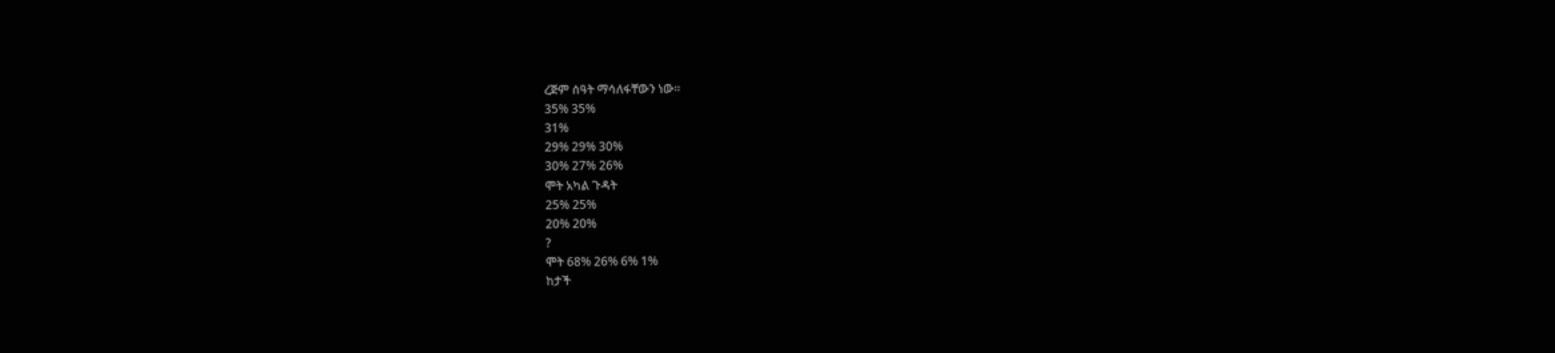ረጅም ሰዓት ማሳለፋቸውን ነው፡፡
35% 35%
31%
29% 29% 30%
30% 27% 26%
ሞት አካል ጉዳት
25% 25%
20% 20%
?
ሞት 68% 26% 6% 1%
ከታች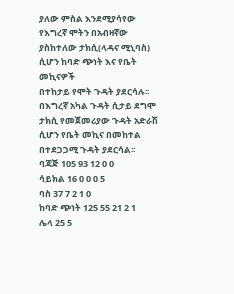ያለው ምስል እንደሚያሳየው የእግረኛ ሞትን በአብዛኛው ያስከተለው ታክሲ(ላዳና ሚኒባስ) ሲሆን ከባድ ጭነት እና የቤት መኪናዎች
በተከታይ የሞት ጉዳት ያደርሳሉ፡፡ በእግረኛ አካል ጉዳት ሲታይ ደግሞ ታክሲ የመጀመሪያው ጉዳት አድራሽ ሲሆን የቤት መኪና በመከተል
በተደጋጋሚ ጉዳት ያደርሳል፡፡
ባጃጅ 105 93 12 0 0
ሳይክል 16 0 0 0 5
ባስ 37 7 2 1 0
ከባድ ጭነት 125 55 21 2 1
ሌላ 25 5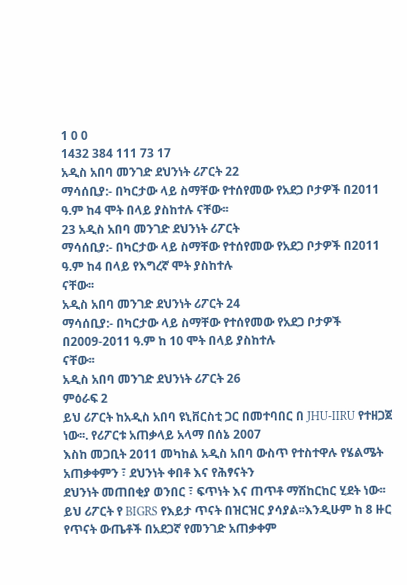1 0 0
1432 384 111 73 17
አዲስ አበባ መንገድ ደህንነት ሪፖርት 22
ማሳሰቢያ:- በካርታው ላይ ስማቸው የተሰየመው የአደጋ ቦታዎች በ2011 ዓ.ም ከ4 ሞት በላይ ያስከተሉ ናቸው፡፡
23 አዲስ አበባ መንገድ ደህንነት ሪፖርት
ማሳሰቢያ:- በካርታው ላይ ስማቸው የተሰየመው የአደጋ ቦታዎች በ2011 ዓ.ም ከ4 በላይ የእግረኛ ሞት ያስከተሉ
ናቸው፡፡
አዲስ አበባ መንገድ ደህንነት ሪፖርት 24
ማሳሰቢያ:- በካርታው ላይ ስማቸው የተሰየመው የአደጋ ቦታዎች በ2009-2011 ዓ.ም ከ 10 ሞት በላይ ያስከተሉ
ናቸው፡፡
አዲስ አበባ መንገድ ደህንነት ሪፖርት 26
ምዕራፍ 2
ይህ ሪፖርት ከአዲስ አበባ ዩኒቨርስቲ ጋር በመተባበር በ JHU-IIRU የተዘጋጀ ነው፡፡. የሪፖርቱ አጠቃላይ አላማ በሰኔ 2007
እስከ መጋቢት 2011 መካከል አዲስ አበባ ውስጥ የተስተዋሉ የሄልሜት አጠቃቀምን ፣ ደህንነት ቀበቶ እና የሕፃናትን
ደህንነት መጠበቂያ ወንበር ፣ ፍጥነት እና ጠጥቶ ማሽከርከር ሂደት ነው፡፡
ይህ ሪፖርት የ BIGRS የእይታ ጥናት በዝርዝር ያሳያል፡፡እንዲሁም ከ 8 ዙር የጥናት ውጤቶች በአደጋኛ የመንገድ አጠቃቀም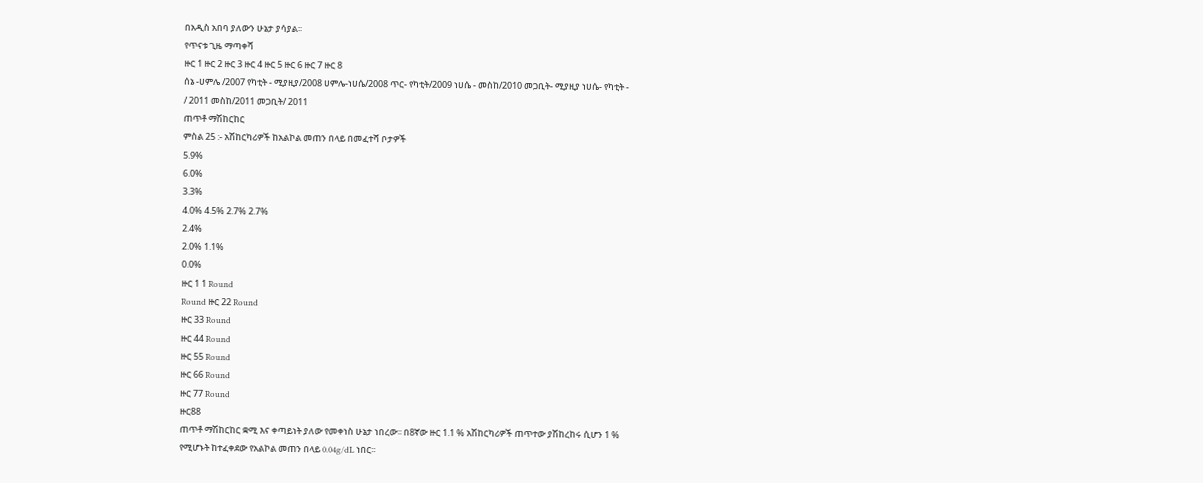በአዲስ አበባ ያለውን ሁኔታ ያሳያል፡፡
የጥናቱ ጊዜ ማጣቀሻ
ዙር 1 ዙር 2 ዙር 3 ዙር 4 ዙር 5 ዙር 6 ዙር 7 ዙር 8
ሰኔ -ሀምሌ /2007 የካቲት - ሚያዚያ/2008 ሀምሌ-ነሀሴ/2008 ጥር- የካቲት/2009 ነሀሴ - መስከ/2010 መጋቢት- ሚያዚያ ነሀሴ- የካቲት -
/ 2011 መስከ/2011 መጋቢት/ 2011
ጠጥቶ ማሽከርከር
ምስል 25 :- አሽከርካሪዎች ከአልኮል መጠን በላይ በመፈተሻ ቦታዎች
5.9%
6.0%
3.3%
4.0% 4.5% 2.7% 2.7%
2.4%
2.0% 1.1%
0.0%
ዙር 1 1 Round
Round ዙር 22 Round
ዙር 33 Round
ዙር 44 Round
ዙር 55 Round
ዙር 66 Round
ዙር 77 Round
ዙር88
ጠጥቶ ማሽከርከር ቋሚ እና ቀጣይነት ያለው የመቀነስ ሁኔታ ነበረው፡፡ በ8ኛው ዙር 1.1 % አሽከርካሪዎች ጠጥተው ያሽከረከሩ ሲሆን 1 %
የሚሆኑት ከተፈቀደው የአልኮል መጠን በላይ 0.04g/dL ነበር፡፡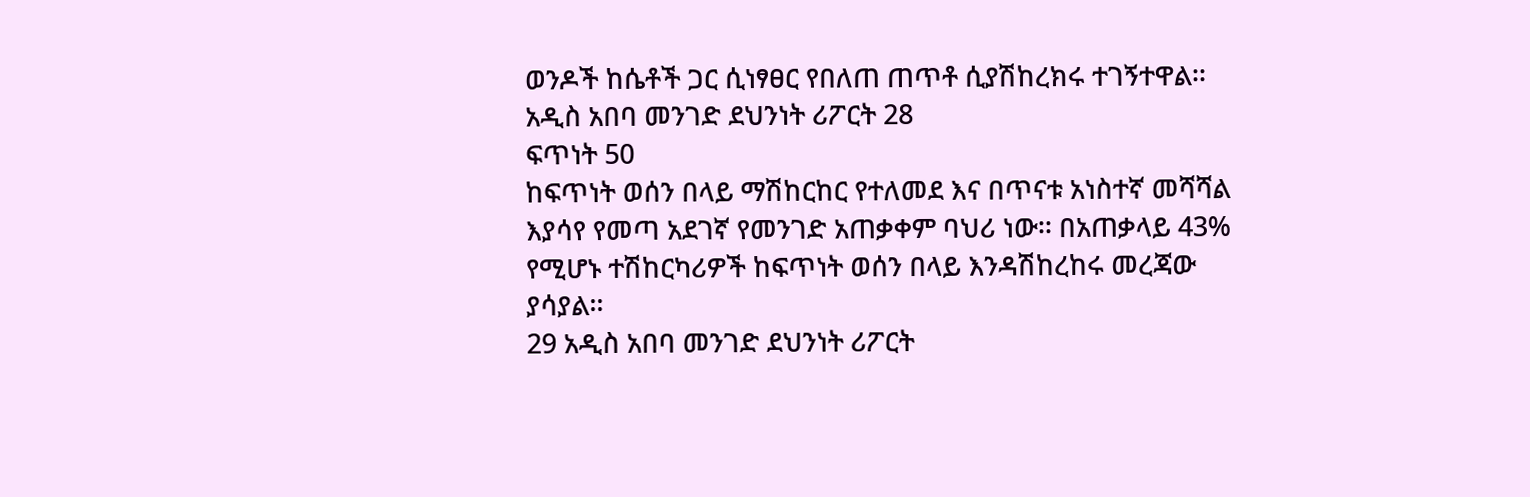ወንዶች ከሴቶች ጋር ሲነፃፀር የበለጠ ጠጥቶ ሲያሽከረክሩ ተገኝተዋል፡፡
አዲስ አበባ መንገድ ደህንነት ሪፖርት 28
ፍጥነት 50
ከፍጥነት ወሰን በላይ ማሽከርከር የተለመደ እና በጥናቱ አነስተኛ መሻሻል እያሳየ የመጣ አደገኛ የመንገድ አጠቃቀም ባህሪ ነው፡፡ በአጠቃላይ 43%
የሚሆኑ ተሽከርካሪዎች ከፍጥነት ወሰን በላይ እንዳሽከረከሩ መረጃው ያሳያል፡፡
29 አዲስ አበባ መንገድ ደህንነት ሪፖርት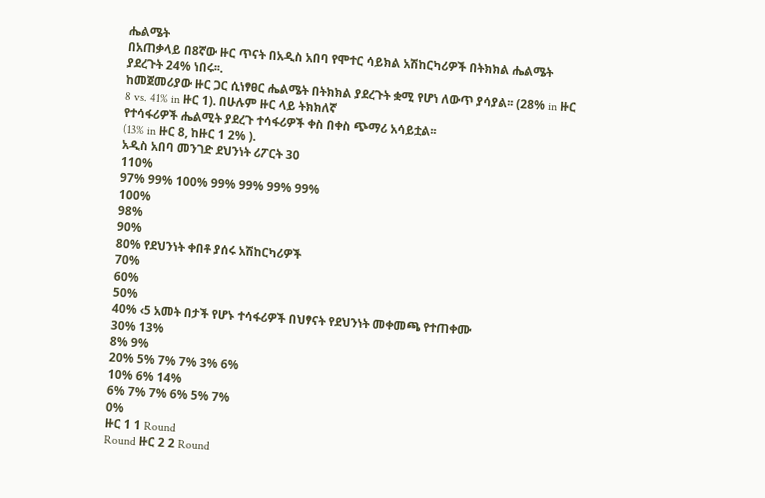ሔልሜት
በአጠቃላይ በ8ኛው ዙር ጥናት በአዲስ አበባ የሞተር ሳይክል አሽከርካሪዎች በትክክል ሔልሜት ያደረጉት 24% ነበሩ፡፡.
ከመጀመሪያው ዙር ጋር ሲነፃፀር ሔልሜት በትክክል ያደረጉት ቋሚ የሆነ ለውጥ ያሳያል፡፡ (28% in ዙር 8 vs. 41% in ዙር 1). በሁሉም ዙር ላይ ትክክለኛ
የተሳፋሪዎች ሔልሚት ያደረጉ ተሳፋሪዎች ቀስ በቀስ ጭማሪ አሳይቷል፡፡
(13% in ዙር 8, ከዙር 1 2% ).
አዲስ አበባ መንገድ ደህንነት ሪፖርት 30
110%
97% 99% 100% 99% 99% 99% 99%
100%
98%
90%
80% የደህንነት ቀበቶ ያሰሩ አሽከርካሪዎች
70%
60%
50%
40% ‹5 አመት በታች የሆኑ ተሳፋሪዎች በህፃናት የደህንነት መቀመጫ የተጠቀሙ
30% 13%
8% 9%
20% 5% 7% 7% 3% 6%
10% 6% 14%
6% 7% 7% 6% 5% 7%
0%
ዙር 1 1 Round
Round ዙር 2 2 Round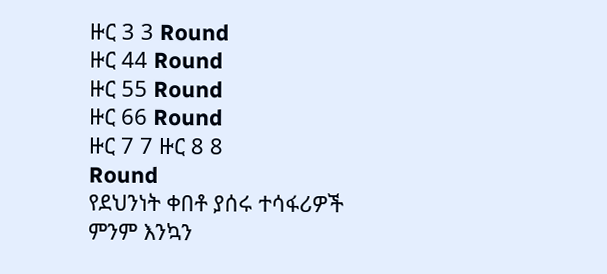ዙር 3 3 Round
ዙር 44 Round
ዙር 55 Round
ዙር 66 Round
ዙር 7 7 ዙር 8 8
Round
የደህንነት ቀበቶ ያሰሩ ተሳፋሪዎች
ምንም እንኳን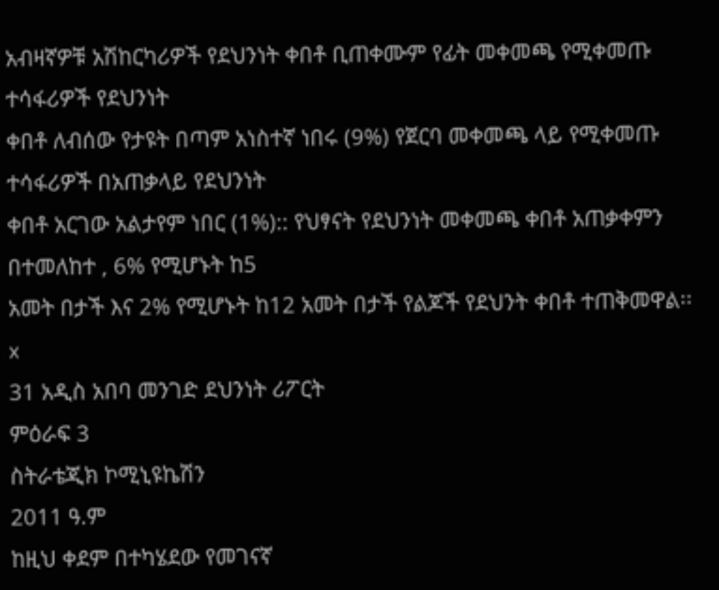አብዛኛዎቹ አሽከርካሪዎች የደህንነት ቀበቶ ቢጠቀሙም የፊት መቀመጫ የሚቀመጡ ተሳፋሪዎች የደህንነት
ቀበቶ ለብሰው የታዩት በጣም አነስተኛ ነበሩ (9%) የጀርባ መቀመጫ ላይ የሚቀመጡ ተሳፋሪዎች በአጠቃላይ የደህንነት
ቀበቶ አርገው አልታየም ነበር (1%):: የህፃናት የደህንነት መቀመጫ ቀበቶ አጠቃቀምን በተመለከተ , 6% የሚሆኑት ከ5
አመት በታች እና 2% የሚሆኑት ከ12 አመት በታች የልጆች የደህንት ቀበቶ ተጠቅመዋል፡፡
x
31 አዲስ አበባ መንገድ ደህንነት ሪፖርት
ምዕራፍ 3
ስትራቴጂክ ኮሚኒዩኬሽን
2011 ዓ.ም
ከዚህ ቀደም በተካሄደው የመገናኛ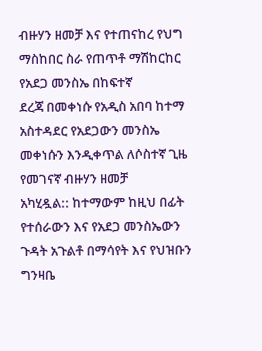ብዙሃን ዘመቻ እና የተጠናከረ የህግ ማስከበር ስራ የጠጥቶ ማሽከርከር የአደጋ መንስኤ በከፍተኛ
ደረጃ በመቀነሱ የአዲስ አበባ ከተማ አስተዳደር የአደጋውን መንስኤ መቀነሱን እንዲቀጥል ለሶስተኛ ጊዜ የመገናኛ ብዙሃን ዘመቻ
አካሂዷል:: ከተማውም ከዚህ በፊት የተሰራውን እና የአደጋ መንስኤውን ጉዳት አጉልቶ በማሳየት እና የህዝቡን ግንዛቤ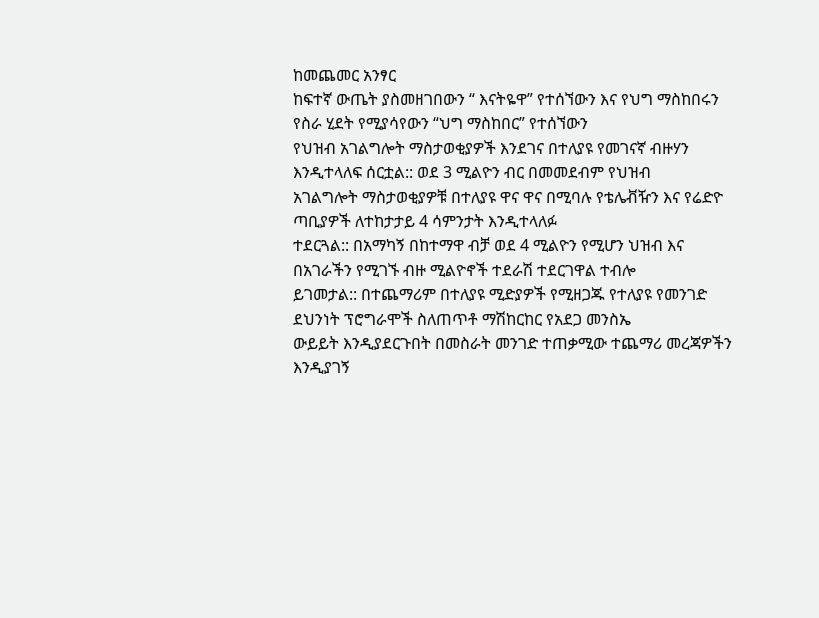ከመጨመር አንፃር
ከፍተኛ ውጤት ያስመዘገበውን “ እናትዬዋ” የተሰኘውን እና የህግ ማስከበሩን የስራ ሂደት የሚያሳየውን “ህግ ማስከበር” የተሰኘውን
የህዝብ አገልግሎት ማስታወቂያዎች እንደገና በተለያዩ የመገናኛ ብዙሃን እንዲተላለፍ ሰርቷል:: ወደ 3 ሚልዮን ብር በመመደብም የህዝብ
አገልግሎት ማስታወቂያዎቹ በተለያዩ ዋና ዋና በሚባሉ የቴሌቭዥን እና የሬድዮ ጣቢያዎች ለተከታታይ 4 ሳምንታት እንዲተላለፉ
ተደርጓል:: በአማካኝ በከተማዋ ብቻ ወደ 4 ሚልዮን የሚሆን ህዝብ እና በአገራችን የሚገኙ ብዙ ሚልዮኖች ተደራሽ ተደርገዋል ተብሎ
ይገመታል:: በተጨማሪም በተለያዩ ሚድያዎች የሚዘጋጁ የተለያዩ የመንገድ ደህንነት ፕሮግራሞች ስለጠጥቶ ማሽከርከር የአደጋ መንስኤ
ውይይት እንዲያደርጉበት በመስራት መንገድ ተጠቃሚው ተጨማሪ መረጃዎችን እንዲያገኝ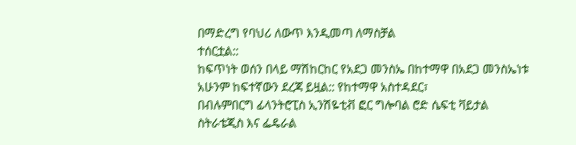በማድረግ የባህሪ ለውጥ እንዲመጣ ለማስቻል
ተሰርቷል::
ከፍጥነት ወሰን በላይ ማሽከርከር የአደጋ መንስኤ በከተማዋ በአደጋ መንስኤነቱ አሁንም ከፍተኛውን ደረጃ ይዟል:: የከተማዋ አስተዳደር፣
በብሉምበርግ ፊላንትሮፒስ ኢንሽዬቲቭ ፎር ግሎባል ሮድ ሴፍቲ ቫይታል ስትራቴጂስ እና ፌዴራል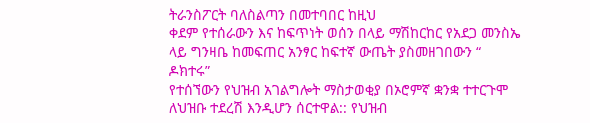ትራንስፖርት ባለስልጣን በመተባበር ከዚህ
ቀደም የተሰራውን እና ከፍጥነት ወሰን በላይ ማሽከርከር የአደጋ መንስኤ ላይ ግንዛቤ ከመፍጠር አንፃር ከፍተኛ ውጤት ያስመዘገበውን “ ዶክተሩ”
የተሰኘውን የህዝብ አገልግሎት ማስታወቂያ በኦሮምኛ ቋንቋ ተተርጉሞ ለህዝቡ ተደረሽ እንዲሆን ሰርተዋል:: የህዝብ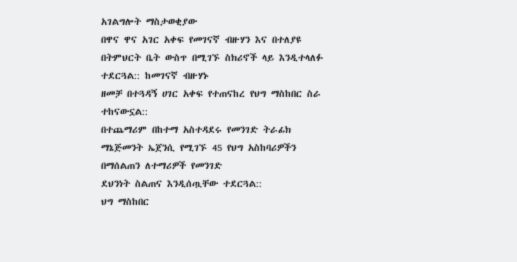አገልግሎት ማስታወቂያው
በዋና ዋና አገር አቀፍ የመገናኛ ብዙሃን እና በተለያዩ በትምህርት ቤት ውስጥ በሚገኙ ስክሪኖች ላይ እንዲተላለፉ ተደርጓል:: ከመገናኛ ብዙሃኑ
ዘመቻ በተጓዳኝ ሀገር አቀፍ የተጠናከረ የህግ ማስከበር ስራ ተከናውኗል::
በተጨማሪም በከተማ አስተዳደሩ የመንገድ ትራፊክ ማኔጅመንት ኤጀንሲ የሚገኙ 45 የህግ አስከባሪዎችን በማሰልጠን ለተማሪዎች የመንገድ
ደህንነት ስልጠና እንዲሰጧቸው ተደርጓል::
ህግ ማስከበር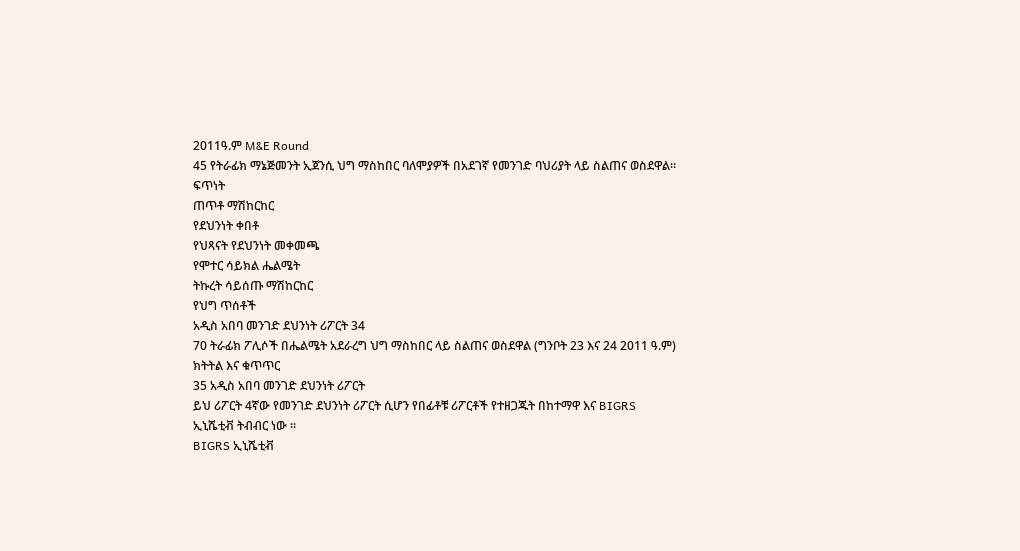2011ዓ.ም M&E Round
45 የትራፊክ ማኔጅመንት ኢጀንሲ ህግ ማስከበር ባለሞያዎች በአደገኛ የመንገድ ባህሪያት ላይ ስልጠና ወስደዋል፡፡
ፍጥነት
ጠጥቶ ማሽከርከር
የደህንነት ቀበቶ
የህጻናት የደህንነት መቀመጫ
የሞተር ሳይክል ሔልሜት
ትኩረት ሳይሰጡ ማሽከርከር
የህግ ጥሰቶች
አዲስ አበባ መንገድ ደህንነት ሪፖርት 34
70 ትራፊክ ፖሊሶች በሔልሜት አደራረግ ህግ ማስከበር ላይ ስልጠና ወስደዋል (ግንቦት 23 እና 24 2011 ዓ.ም)
ክትትል እና ቁጥጥር
35 አዲስ አበባ መንገድ ደህንነት ሪፖርት
ይህ ሪፖርት 4ኛው የመንገድ ደህንነት ሪፖርት ሲሆን የበፊቶቹ ሪፖርቶች የተዘጋጁት በከተማዋ እና BIGRS
ኢኒሼቲቭ ትብብር ነው ፡፡
BIGRS ኢኒሼቲቭ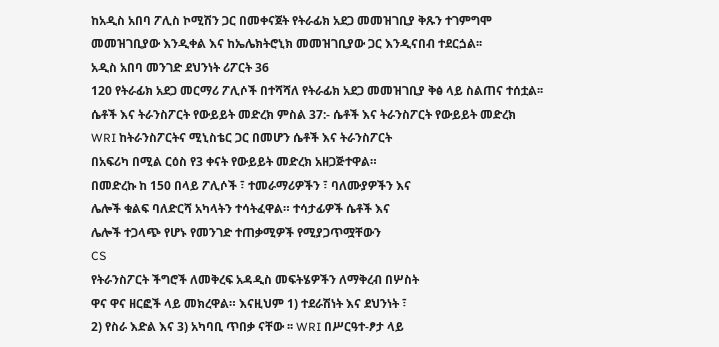ከአዲስ አበባ ፖሊስ ኮሚሽን ጋር በመቀናጀት የትራፊክ አደጋ መመዝገቢያ ቅጹን ተገምግሞ
መመዝገቢያው እንዲቀል እና ከኤሌክትሮኒክ መመዝገቢያው ጋር እንዲናበብ ተደርጏል፡፡
አዲስ አበባ መንገድ ደህንነት ሪፖርት 36
120 የትራፊክ አደጋ መርማሪ ፖሊሶች በተሻሻለ የትራፊክ አደጋ መመዝገቢያ ቅፅ ላይ ስልጠና ተሰቷል፡፡
ሴቶች እና ትራንስፖርት የውይይት መድረክ ምስል 37:- ሴቶች እና ትራንስፖርት የውይይት መድረክ
WRI ከትራንስፖርትና ሚኒስቴር ጋር በመሆን ሴቶች እና ትራንስፖርት
በአፍሪካ በሚል ርዕስ የ3 ቀናት የውይይት መድረክ አዘጋጅተዋል።
በመድረኩ ከ 150 በላይ ፖሊሶች ፣ ተመራማሪዎችን ፣ ባለሙያዎችን እና
ሌሎች ቁልፍ ባለድርሻ አካላትን ተሳትፈዋል። ተሳታፊዎች ሴቶች እና
ሌሎች ተጋላጭ የሆኑ የመንገድ ተጠቃሚዎች የሚያጋጥሟቸውን
CS
የትራንስፖርት ችግሮች ለመቅረፍ አዳዲስ መፍትሄዎችን ለማቅረብ በሦስት
ዋና ዋና ዘርፎች ላይ መክረዋል። እናዚህም 1) ተደራሽነት እና ደህንነት ፣
2) የስራ እድል እና 3) አካባቢ ጥበቃ ናቸው ፡፡ WRI በሥርዓተ-ፆታ ላይ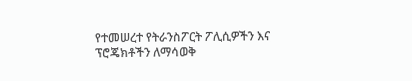የተመሠረተ የትራንስፖርት ፖሊሲዎችን እና ፕሮጄክቶችን ለማሳወቅ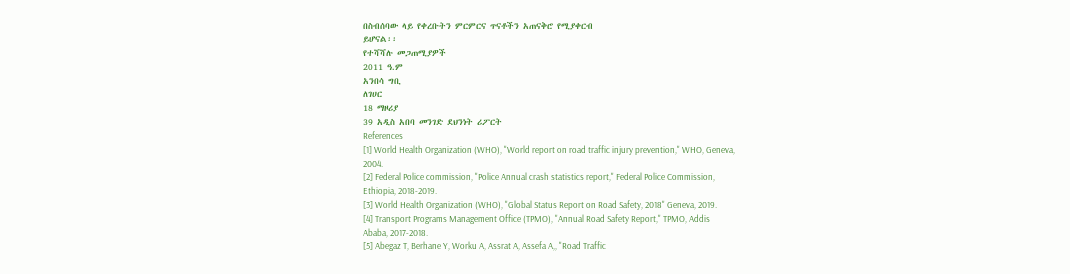በስብሰባው ላይ የቀረቡትን ምርምርና ጥናቶችን አጠናቅሮ የሚያቀርብ
ይሆናል፡፡
የተሻሻሉ መጋጠሚያዎች
2011 ዓ.ም
አንበሳ ግቢ
ለገሀር
18 ማዞሪያ
39 አዲስ አበባ መንገድ ደህንነት ሪፖርት
References
[1] World Health Organization (WHO), "World report on road traffic injury prevention," WHO, Geneva,
2004.
[2] Federal Police commission, "Police Annual crash statistics report," Federal Police Commission,
Ethiopia, 2018-2019.
[3] World Health Organization (WHO), "Global Status Report on Road Safety, 2018" Geneva, 2019.
[4] Transport Programs Management Office (TPMO), "Annual Road Safety Report," TPMO, Addis
Ababa, 2017-2018.
[5] Abegaz T, Berhane Y, Worku A, Assrat A, Assefa A,, "Road Traffic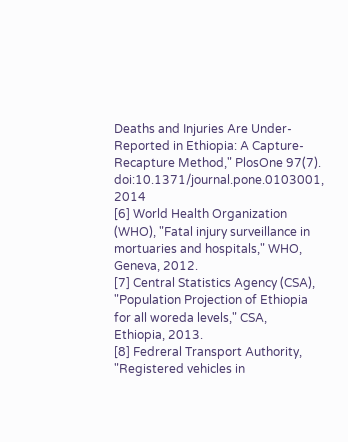Deaths and Injuries Are Under-
Reported in Ethiopia: A Capture-Recapture Method," PlosOne 97(7).
doi:10.1371/journal.pone.0103001, 2014
[6] World Health Organization (WHO), "Fatal injury surveillance in mortuaries and hospitals," WHO,
Geneva, 2012.
[7] Central Statistics Agency (CSA), "Population Projection of Ethiopia for all woreda levels," CSA,
Ethiopia, 2013.
[8] Fedreral Transport Authority, "Registered vehicles in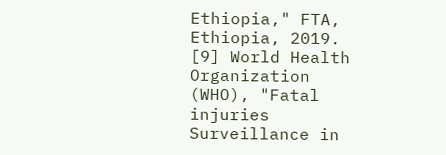Ethiopia," FTA, Ethiopia, 2019.
[9] World Health Organization (WHO), "Fatal injuries Surveillance in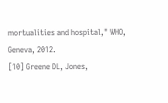mortualities and hospital," WHO,
Geneva, 2012.
[10] Greene DL, Jones,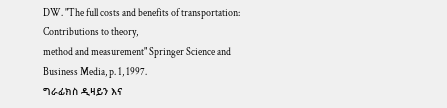DW. "The full costs and benefits of transportation: Contributions to theory,
method and measurement" Springer Science and Business Media, p. 1, 1997.
ግራፊክስ ዲዛይን እና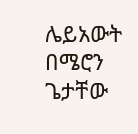ሌይአውት
በሜሮን ጌታቸው